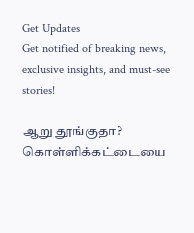Get Updates
Get notified of breaking news, exclusive insights, and must-see stories!

ஆறு தூங்குதா? கொள்ளிக்கட்டையை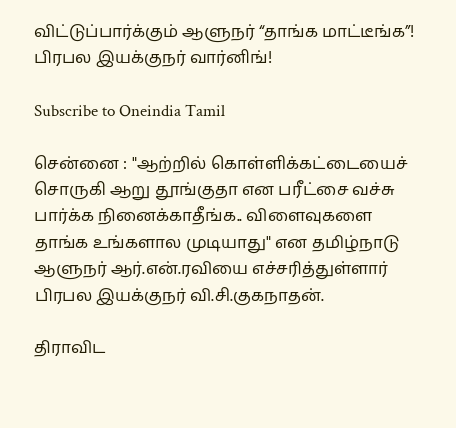விட்டுப்பார்க்கும் ஆளுநர் “தாங்க மாட்டீங்க”! பிரபல இயக்குநர் வார்னிங்!

Subscribe to Oneindia Tamil

சென்னை : "ஆற்றில் கொள்ளிக்கட்டையைச் சொருகி ஆறு தூங்குதா என பரீட்சை வச்சு பார்க்க நினைக்காதீங்க.. விளைவுகளை தாங்க உங்களால முடியாது" என தமிழ்நாடு ஆளுநர் ஆர்.என்.ரவியை எச்சரித்துள்ளார் பிரபல இயக்குநர் வி.சி.குகநாதன்.

திராவிட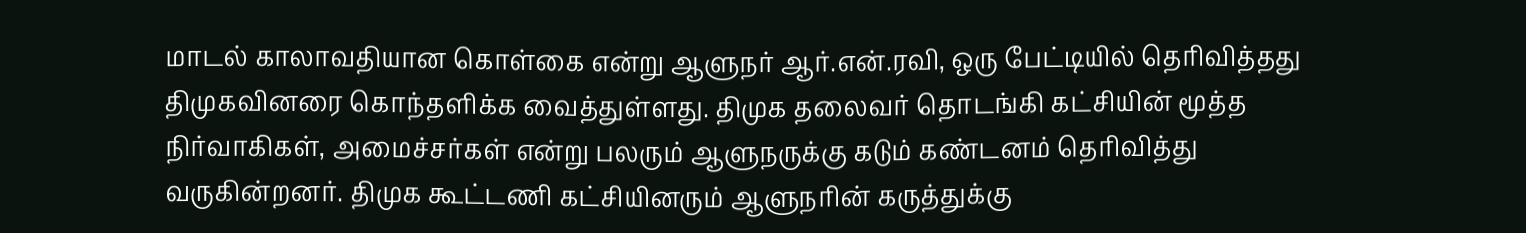மாடல் காலாவதியான கொள்கை என்று ஆளுநர் ஆர்.என்.ரவி, ஒரு பேட்டியில் தெரிவித்தது திமுகவினரை கொந்தளிக்க வைத்துள்ளது. திமுக தலைவர் தொடங்கி கட்சியின் மூத்த நிர்வாகிகள், அமைச்சர்கள் என்று பலரும் ஆளுநருக்கு கடும் கண்டனம் தெரிவித்து வருகின்றனர். திமுக கூட்டணி கட்சியினரும் ஆளுநரின் கருத்துக்கு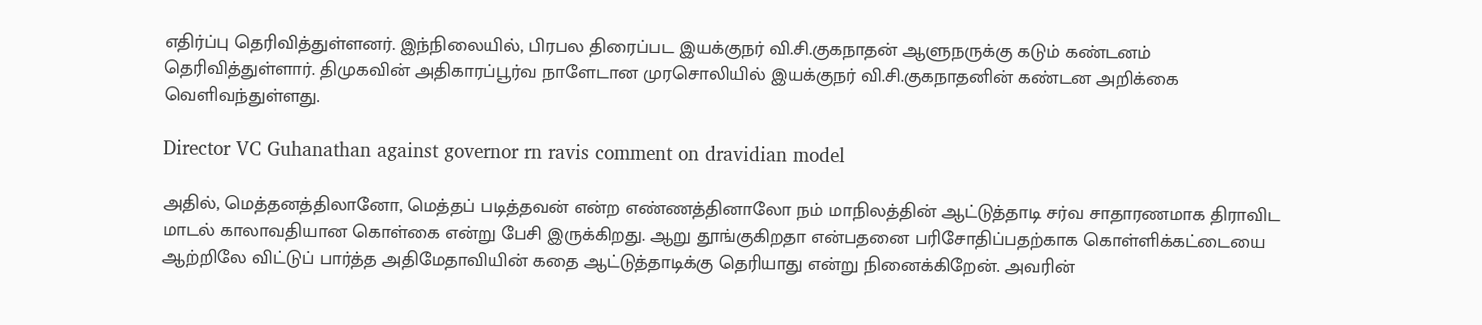எதிர்ப்பு தெரிவித்துள்ளனர். இந்நிலையில், பிரபல திரைப்பட இயக்குநர் வி.சி.குகநாதன் ஆளுநருக்கு கடும் கண்டனம் தெரிவித்துள்ளார். திமுகவின் அதிகாரப்பூர்வ நாளேடான முரசொலியில் இயக்குநர் வி.சி.குகநாதனின் கண்டன அறிக்கை வெளிவந்துள்ளது.

Director VC Guhanathan against governor rn ravis comment on dravidian model

அதில், மெத்தனத்திலானோ, மெத்தப் படித்தவன் என்ற எண்ணத்தினாலோ நம் மாநிலத்தின் ஆட்டுத்தாடி சர்வ சாதாரணமாக திராவிட மாடல் காலாவதியான கொள்கை என்று பேசி இருக்கிறது. ஆறு தூங்குகிறதா என்பதனை பரிசோதிப்பதற்காக கொள்ளிக்கட்டையை ஆற்றிலே விட்டுப் பார்த்த அதிமேதாவியின் கதை ஆட்டுத்தாடிக்கு தெரியாது என்று நினைக்கிறேன். அவரின்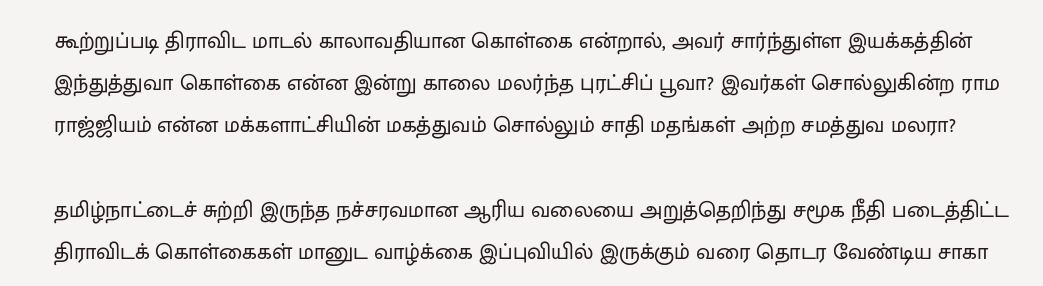கூற்றுப்படி திராவிட மாடல் காலாவதியான கொள்கை என்றால், அவர் சார்ந்துள்ள இயக்கத்தின் இந்துத்துவா கொள்கை என்ன இன்று காலை மலர்ந்த புரட்சிப் பூவா? இவர்கள் சொல்லுகின்ற ராம ராஜ்ஜியம் என்ன மக்களாட்சியின் மகத்துவம் சொல்லும் சாதி மதங்கள் அற்ற சமத்துவ மலரா?

தமிழ்நாட்டைச் சுற்றி இருந்த நச்சரவமான ஆரிய வலையை அறுத்தெறிந்து சமூக நீதி படைத்திட்ட திராவிடக் கொள்கைகள் மானுட வாழ்க்கை இப்புவியில் இருக்கும் வரை தொடர வேண்டிய சாகா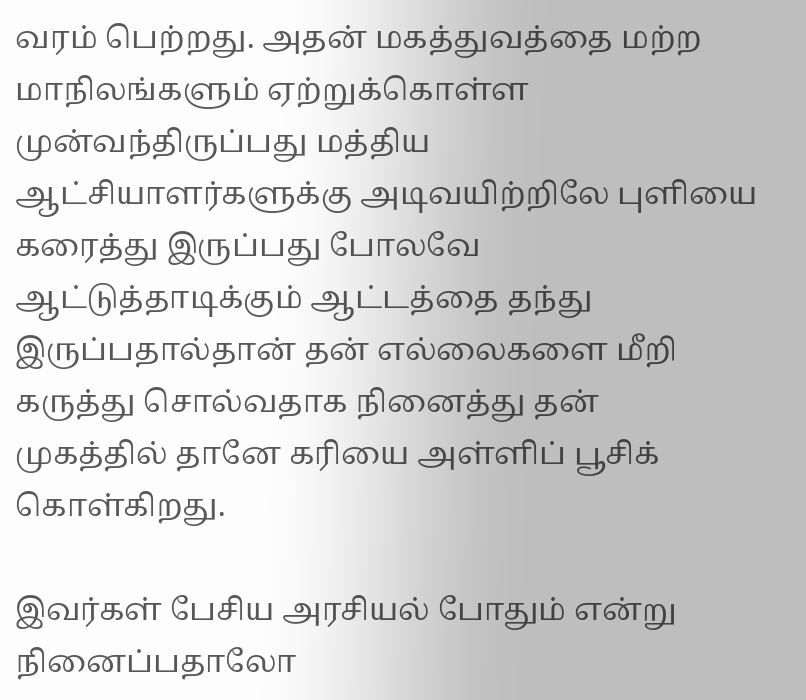வரம் பெற்றது. அதன் மகத்துவத்தை மற்ற மாநிலங்களும் ஏற்றுக்கொள்ள முன்வந்திருப்பது மத்திய ஆட்சியாளர்களுக்கு அடிவயிற்றிலே புளியை கரைத்து இருப்பது போலவே ஆட்டுத்தாடிக்கும் ஆட்டத்தை தந்து இருப்பதால்தான் தன் எல்லைகளை மீறி கருத்து சொல்வதாக நினைத்து தன் முகத்தில் தானே கரியை அள்ளிப் பூசிக் கொள்கிறது.

இவர்கள் பேசிய அரசியல் போதும் என்று நினைப்பதாலோ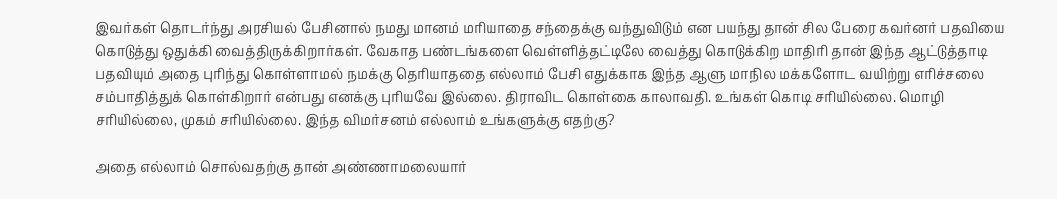இவர்கள் தொடர்ந்து அரசியல் பேசினால் நமது மானம் மரியாதை சந்தைக்கு வந்துவிடும் என பயந்து தான் சில பேரை கவர்னர் பதவியை கொடுத்து ஒதுக்கி வைத்திருக்கிறார்கள். வேகாத பண்டங்களை வெள்ளித்தட்டிலே வைத்து கொடுக்கிற மாதிரி தான் இந்த ஆட்டுத்தாடி பதவியும் அதை புரிந்து கொள்ளாமல் நமக்கு தெரியாததை எல்லாம் பேசி எதுக்காக இந்த ஆளு மாநில மக்களோட வயிற்று எரிச்சலை சம்பாதித்துக் கொள்கிறார் என்பது எனக்கு புரியவே இல்லை. திராவிட கொள்கை காலாவதி. உங்கள் கொடி சரியில்லை. மொழி சரியில்லை, முகம் சரியில்லை. இந்த விமர்சனம் எல்லாம் உங்களுக்கு எதற்கு?

அதை எல்லாம் சொல்வதற்கு தான் அண்ணாமலையார்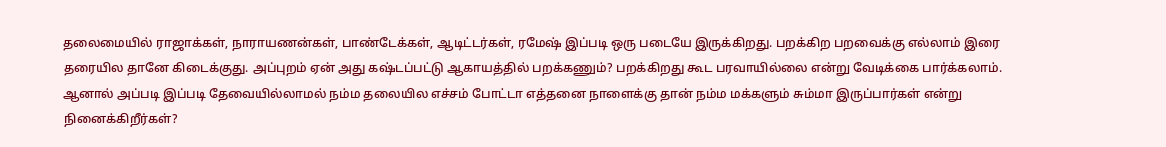தலைமையில் ராஜாக்கள், நாராயணன்கள், பாண்டேக்கள், ஆடிட்டர்கள், ரமேஷ் இப்படி ஒரு படையே இருக்கிறது. பறக்கிற பறவைக்கு எல்லாம் இரை தரையில தானே கிடைக்குது. அப்புறம் ஏன் அது கஷ்டப்பட்டு ஆகாயத்தில் பறக்கணும்? பறக்கிறது கூட பரவாயில்லை என்று வேடிக்கை பார்க்கலாம். ஆனால் அப்படி இப்படி தேவையில்லாமல் நம்ம தலையில எச்சம் போட்டா எத்தனை நாளைக்கு தான் நம்ம மக்களும் சும்மா இருப்பார்கள் என்று நினைக்கிறீர்கள்?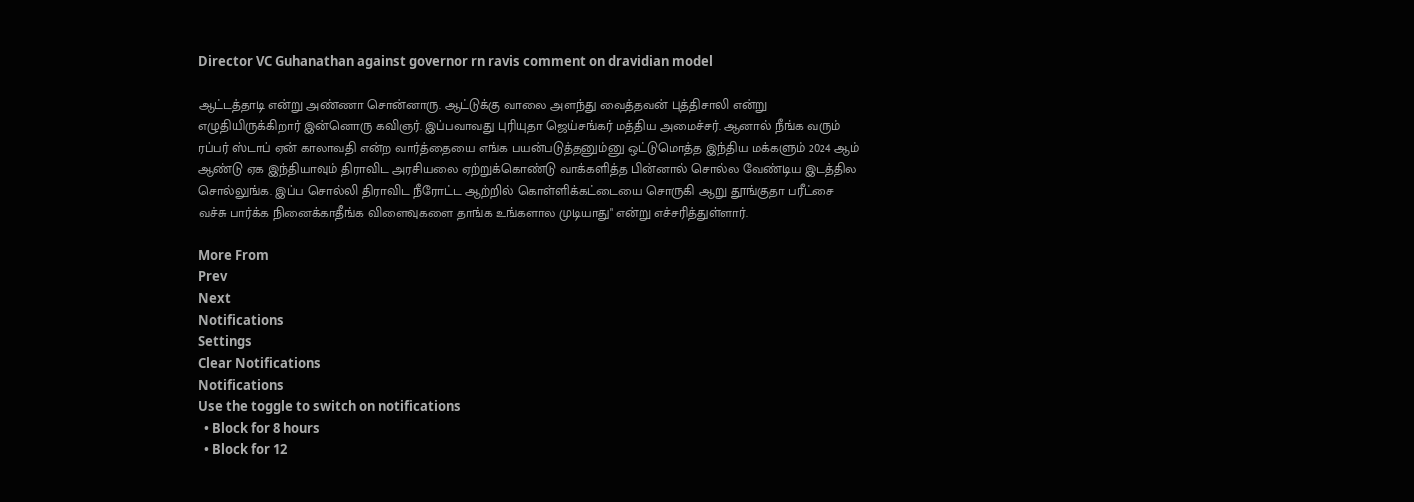Director VC Guhanathan against governor rn ravis comment on dravidian model

ஆட்டத்தாடி என்று அண்ணா சொன்னாரு. ஆட்டுக்கு வாலை அளந்து வைத்தவன் புத்திசாலி என்று எழுதியிருக்கிறார் இன்னொரு கவிஞர். இப்பவாவது புரியுதா ஜெய்சங்கர் மத்திய அமைச்சர். ஆனால் நீங்க வரும் ரப்பர் ஸ்டாப் ஏன் காலாவதி என்ற வார்த்தையை எங்க பயன்படுத்தனும்னு ஒட்டுமொத்த இந்திய மக்களும் 2024 ஆம் ஆண்டு ஏக இந்தியாவும் திராவிட அரசியலை ஏற்றுக்கொண்டு வாக்களித்த பின்னால் சொல்ல வேண்டிய இடத்தில சொல்லுங்க. இப்ப சொல்லி திராவிட நீரோட்ட ஆற்றில் கொள்ளிக்கட்டையை சொருகி ஆறு தூங்குதா பரீட்சை வச்சு பார்க்க நினைக்காதீங்க விளைவுகளை தாங்க உங்களால முடியாது" என்று எச்சரித்துள்ளார்.

More From
Prev
Next
Notifications
Settings
Clear Notifications
Notifications
Use the toggle to switch on notifications
  • Block for 8 hours
  • Block for 12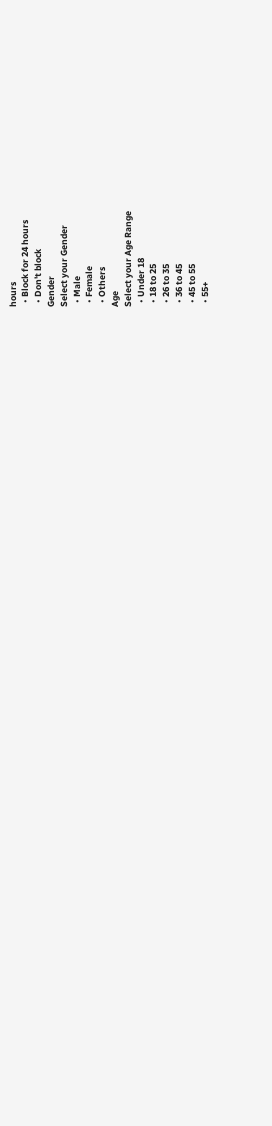hours
  • Block for 24 hours
  • Don't block
Gender
Select your Gender
  • Male
  • Female
  • Others
Age
Select your Age Range
  • Under 18
  • 18 to 25
  • 26 to 35
  • 36 to 45
  • 45 to 55
  • 55+